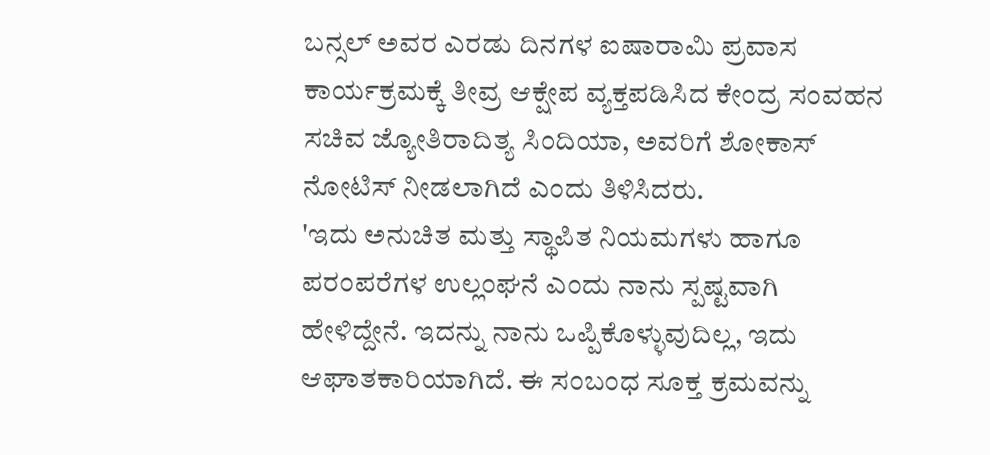ಬನ್ಸಲ್ ಅವರ ಎರಡು ದಿನಗಳ ಐಷಾರಾಮಿ ಪ್ರವಾಸ ಕಾರ್ಯಕ್ರಮಕ್ಕೆ ತೀವ್ರ ಆಕ್ಷೇಪ ವ್ಯಕ್ತಪಡಿಸಿದ ಕೇಂದ್ರ ಸಂವಹನ ಸಚಿವ ಜ್ಯೋತಿರಾದಿತ್ಯ ಸಿಂದಿಯಾ, ಅವರಿಗೆ ಶೋಕಾಸ್ ನೋಟಿಸ್ ನೀಡಲಾಗಿದೆ ಎಂದು ತಿಳಿಸಿದರು.
'ಇದು ಅನುಚಿತ ಮತ್ತು ಸ್ಥಾಪಿತ ನಿಯಮಗಳು ಹಾಗೂ ಪರಂಪರೆಗಳ ಉಲ್ಲಂಘನೆ ಎಂದು ನಾನು ಸ್ಪಷ್ಟವಾಗಿ ಹೇಳಿದ್ದೇನೆ. ಇದನ್ನು ನಾನು ಒಪ್ಪಿಕೊಳ್ಳುವುದಿಲ್ಲ, ಇದು ಆಘಾತಕಾರಿಯಾಗಿದೆ. ಈ ಸಂಬಂಧ ಸೂಕ್ತ ಕ್ರಮವನ್ನು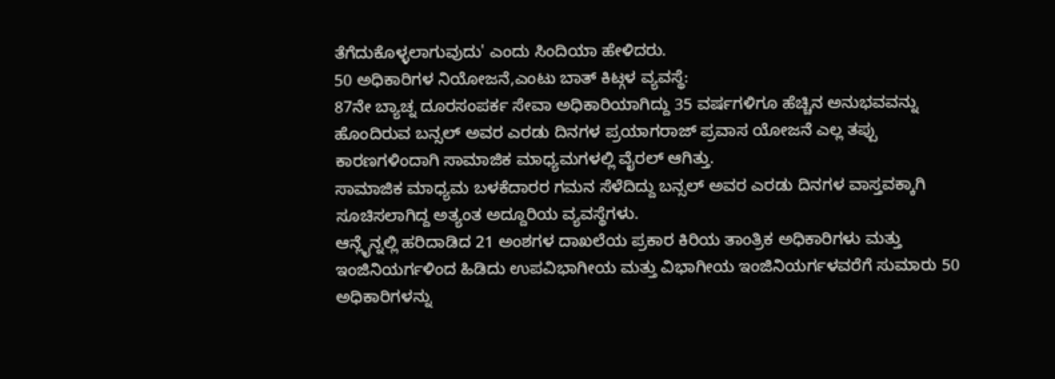ತೆಗೆದುಕೊಳ್ಳಲಾಗುವುದು' ಎಂದು ಸಿಂದಿಯಾ ಹೇಳಿದರು.
50 ಅಧಿಕಾರಿಗಳ ನಿಯೋಜನೆ,ಎಂಟು ಬಾತ್ ಕಿಟ್ಗಳ ವ್ಯವಸ್ಥೆ:
87ನೇ ಬ್ಯಾಚ್ನ ದೂರಸಂಪರ್ಕ ಸೇವಾ ಅಧಿಕಾರಿಯಾಗಿದ್ದು 35 ವರ್ಷಗಳಿಗೂ ಹೆಚ್ಚಿನ ಅನುಭವವನ್ನು ಹೊಂದಿರುವ ಬನ್ಸಲ್ ಅವರ ಎರಡು ದಿನಗಳ ಪ್ರಯಾಗರಾಜ್ ಪ್ರವಾಸ ಯೋಜನೆ ಎಲ್ಲ ತಪ್ಪು ಕಾರಣಗಳಿಂದಾಗಿ ಸಾಮಾಜಿಕ ಮಾಧ್ಯಮಗಳಲ್ಲಿ ವೈರಲ್ ಆಗಿತ್ತು.
ಸಾಮಾಜಿಕ ಮಾಧ್ಯಮ ಬಳಕೆದಾರರ ಗಮನ ಸೆಳೆದಿದ್ದು ಬನ್ಸಲ್ ಅವರ ಎರಡು ದಿನಗಳ ವಾಸ್ತವಕ್ಕಾಗಿ ಸೂಚಿಸಲಾಗಿದ್ದ ಅತ್ಯಂತ ಅದ್ದೂರಿಯ ವ್ಯವಸ್ಥೆಗಳು.
ಆನ್ಲೈನ್ನಲ್ಲಿ ಹರಿದಾಡಿದ 21 ಅಂಶಗಳ ದಾಖಲೆಯ ಪ್ರಕಾರ ಕಿರಿಯ ತಾಂತ್ರಿಕ ಅಧಿಕಾರಿಗಳು ಮತ್ತು ಇಂಜಿನಿಯರ್ಗಳಿಂದ ಹಿಡಿದು ಉಪವಿಭಾಗೀಯ ಮತ್ತು ವಿಭಾಗೀಯ ಇಂಜಿನಿಯರ್ಗಳವರೆಗೆ ಸುಮಾರು 50 ಅಧಿಕಾರಿಗಳನ್ನು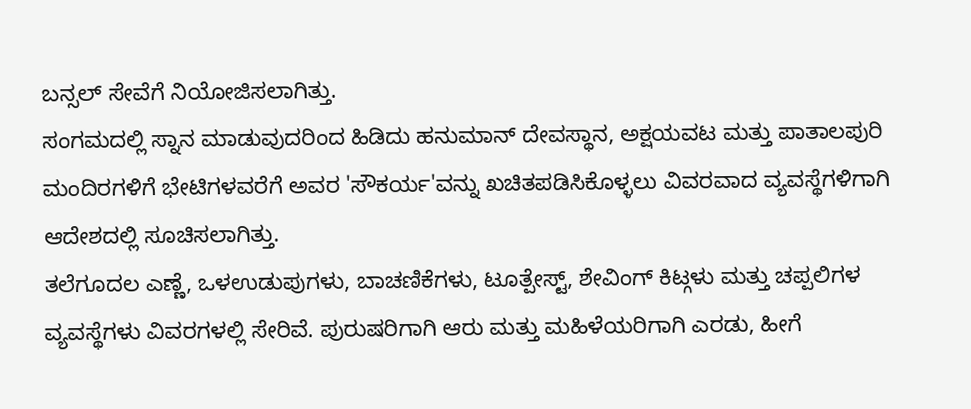ಬನ್ಸಲ್ ಸೇವೆಗೆ ನಿಯೋಜಿಸಲಾಗಿತ್ತು.
ಸಂಗಮದಲ್ಲಿ ಸ್ನಾನ ಮಾಡುವುದರಿಂದ ಹಿಡಿದು ಹನುಮಾನ್ ದೇವಸ್ಥಾನ, ಅಕ್ಷಯವಟ ಮತ್ತು ಪಾತಾಲಪುರಿ ಮಂದಿರಗಳಿಗೆ ಭೇಟಿಗಳವರೆಗೆ ಅವರ 'ಸೌಕರ್ಯ'ವನ್ನು ಖಚಿತಪಡಿಸಿಕೊಳ್ಳಲು ವಿವರವಾದ ವ್ಯವಸ್ಥೆಗಳಿಗಾಗಿ ಆದೇಶದಲ್ಲಿ ಸೂಚಿಸಲಾಗಿತ್ತು.
ತಲೆಗೂದಲ ಎಣ್ಣೆ, ಒಳಉಡುಪುಗಳು, ಬಾಚಣಿಕೆಗಳು, ಟೂತ್ಪೇಸ್ಟ್, ಶೇವಿಂಗ್ ಕಿಟ್ಗಳು ಮತ್ತು ಚಪ್ಪಲಿಗಳ ವ್ಯವಸ್ಥೆಗಳು ವಿವರಗಳಲ್ಲಿ ಸೇರಿವೆ. ಪುರುಷರಿಗಾಗಿ ಆರು ಮತ್ತು ಮಹಿಳೆಯರಿಗಾಗಿ ಎರಡು, ಹೀಗೆ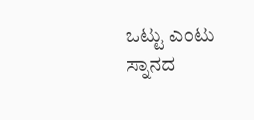ಒಟ್ಟು ಎಂಟು ಸ್ನಾನದ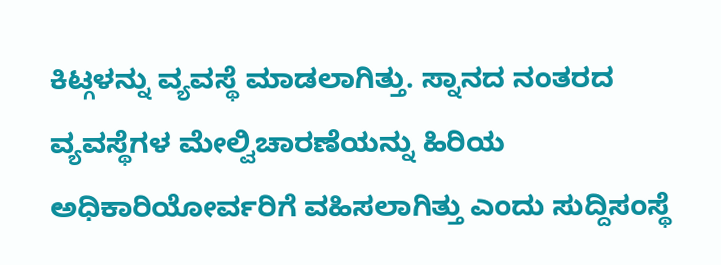ಕಿಟ್ಗಳನ್ನು ವ್ಯವಸ್ಥೆ ಮಾಡಲಾಗಿತ್ತು. ಸ್ನಾನದ ನಂತರದ ವ್ಯವಸ್ಥೆಗಳ ಮೇಲ್ವಿಚಾರಣೆಯನ್ನು ಹಿರಿಯ ಅಧಿಕಾರಿಯೋರ್ವರಿಗೆ ವಹಿಸಲಾಗಿತ್ತು ಎಂದು ಸುದ್ದಿಸಂಸ್ಥೆ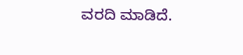ವರದಿ ಮಾಡಿದೆ.